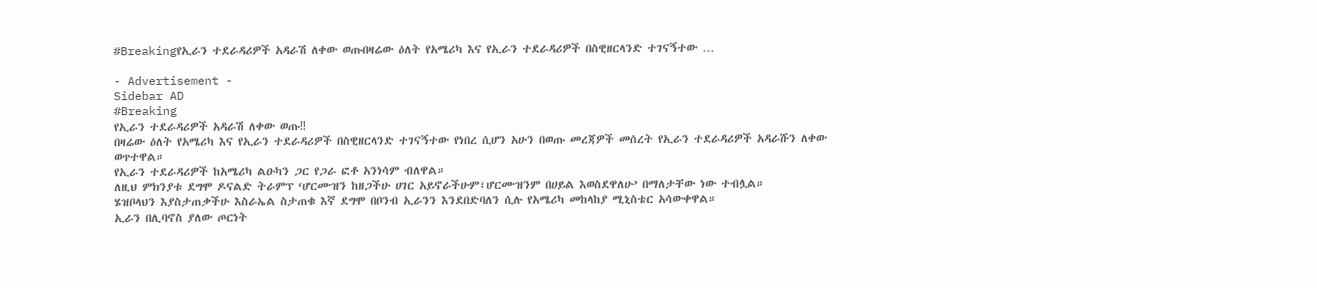#Breakingየኢራን ተደራዳሪዎች አዳራሽ ለቀው ወጡበዛሬው ዕለት የአሜሪካ እና የኢራን ተደራዳሪዎች በስዊዘርላንድ ተገናኝተው …

- Advertisement -
Sidebar AD
#Breaking
የኢራን ተደራዳሪዎች አዳራሽ ለቀው ወጡ‼
በዛሬው ዕለት የአሜሪካ እና የኢራን ተደራዳሪዎች በስዊዘርላንድ ተገናኝተው የነበረ ሲሆን አሁን በወጡ መረጃዎች መሰረት የኢራን ተደራዳሪዎች አዳራሹን ለቀው ወጥተዋል።
የኢራን ተደራዳሪዎች ከአሜሪካ ልዑካን ጋር የጋራ ፎቶ አንነሳም ብለዋል።
ለዚህ ምክንያቱ ደግሞ ዶናልድ ትራምፕ ‘ሆርሙዝን ከዘጋችሁ ሀገር አይኖራችሁም፣ሆርሙዝንም በሀይል እወስደዋለሁ’ በማለታቸው ነው ተብሏል።
ሄዝቦላህን እያስታጠቃችሁ እስራኤል ስታጠቁ እኛ ደግሞ በቦንብ ኢራንን እንደበድባለን ሲሉ የአሜሪካ መከላከያ ሚኒስቴር አሳውቀዋል።
ኢራን በሊባኖስ ያለው ጦርነት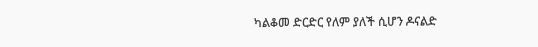ካልቆመ ድርድር የለም ያለች ሲሆን ዶናልድ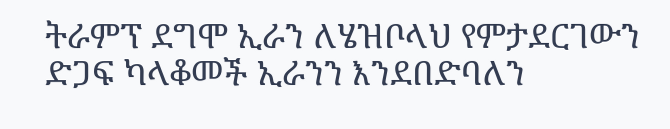ትራምፕ ደግሞ ኢራን ለሄዝቦላህ የምታደርገውን ድጋፍ ካላቆመች ኢራንን እንደበድባለን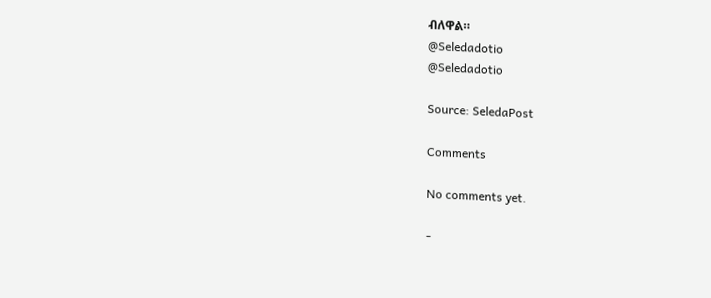ብለዋል።
@Seledadotio
@Seledadotio

Source: SeledaPost

Comments

No comments yet.

-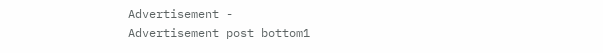Advertisement -
Advertisement post bottom1